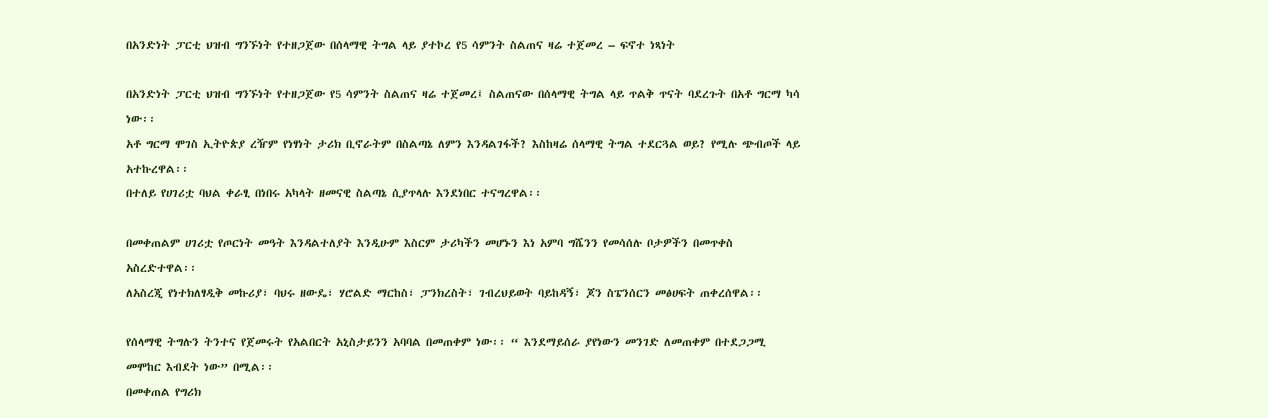በአንድነት ፓርቲ ህዝብ ግንኙነት የተዘጋጀው በሰላማዊ ትግል ላይ ያተኮረ የ5 ሳምንት ስልጠና ዛሬ ተጀመረ – ፍኖተ ነጻነት

በአንድነት ፓርቲ ህዝብ ግንኙነት የተዘጋጀው የ5 ሳምንት ስልጠና ዛሬ ተጀመረ፤ ስልጠናው በሰላማዊ ትግል ላይ ጥልቅ ጥናት ባደረጉት በአቶ ግርማ ካሳ ነው፡፡
አቶ ግርማ ሞገስ ኢትዮጵያ ረዥም የነፃነት ታሪክ ቢኖራትም በስልጣኔ ለምን እንዳልገፋች? እስከዛሬ ሰላማዊ ትግል ተደርጓል ወይ? የሚሉ ጭብጦች ላይ አተኩረዋል፡፡
በተለይ የሀገሪቷ ባህል ቀራፂ በነበሩ አካላት ዘመናዊ ስልጣኔ ሲያጥላሉ እንደነበር ተናግረዋል፡፡

በመቀጠልም ሀገሪቷ የጦርነት መዓት እንዳልተለያት እንዲሁም እስርም ታሪካችን መሆኑን እነ አምባ ግሼንን የመሳሰሉ ቦታዎችን በመጥቀስ አስረድተዋል፡፡
ለአስረጂ የነተክለፃዲቅ መኩሪያ፣ ባህሩ ዘውዴ፣ ሃሮልድ ማርከስ፣ ፓንክረስት፣ ገብረህይወት ባይከዳኝ፣ ጆን ስፔንሰርን መፅሀፍት ጠቀረሰዋል፡፡

የሰላማዊ ትግሉን ትንተና የጀመሩት የአልበርት አኒስታይንን አባባል በመጠቀም ነው፡፡ “ እንደማይሰራ ያየነውን መንገድ ለመጠቀም በተደጋጋሚ መሞከር እብደት ነው” በሚል፡፡
በመቀጠል የግሪክ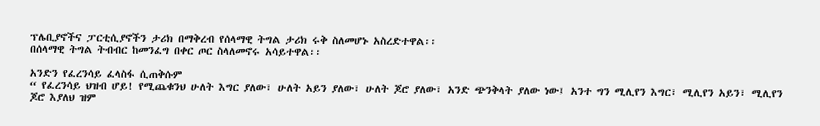ፕሌቢያኖችና ፓርቲሲያኖችን ታሪክ በማቅረብ የሰላማዊ ትግል ታሪክ ሩቅ ስለመሆኑ አስረድተዋል፡፡
በሰላማዊ ትግል ትብብር ከመንፈግ በቀር ጦር ስላለመኖሩ አሳይተዋል፡፡

አንድን የፈረንሳይ ፈላስፋ ሲጠቅሱም
“ የፈረንሳይ ህዝብ ሆይ! የሚጨቁንህ ሁለት እግር ያለው፣ ሁለት አይን ያለው፣ ሁለት ጆሮ ያለው፣ አንድ ጭንቅላት ያለው ነው፤ አንተ ግን ሚሊየን እግር፣ ሚሊየን አይን፣ ሚሊየን ጆሮ እያለህ ዝም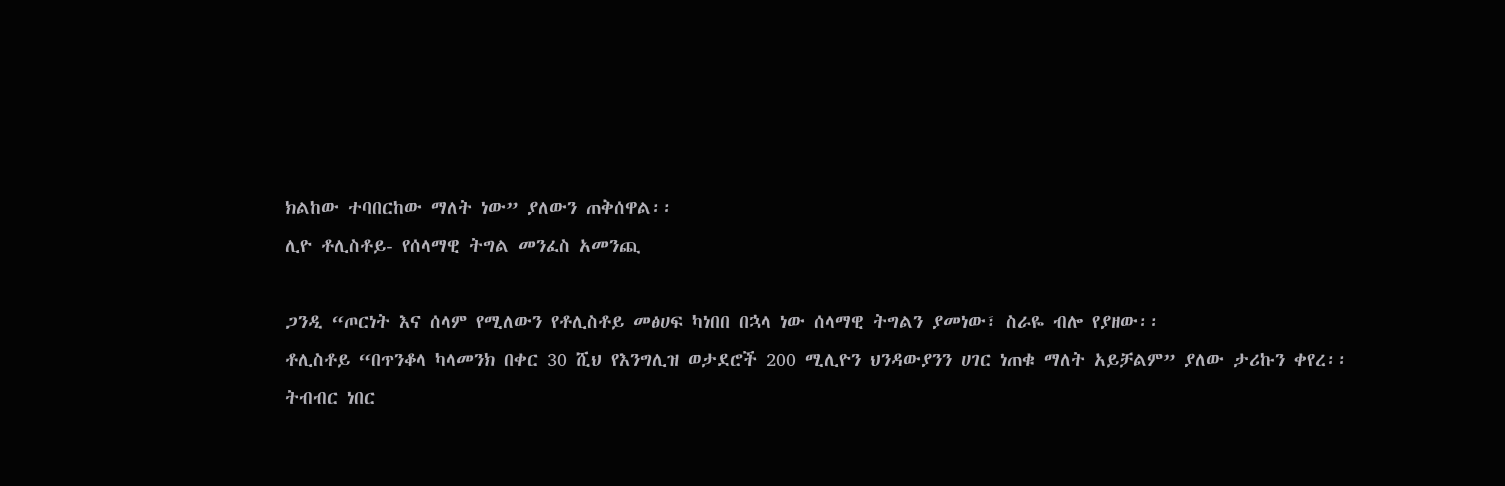ክልከው ተባበርከው ማለት ነው” ያለውን ጠቅሰዋል፡፡
ሊዮ ቶሊስቶይ- የሰላማዊ ትግል መንፈስ አመንጪ

ጋንዲ “ጦርነት እና ሰላም የሚለውን የቶሊስቶይ መፅሀፍ ካነበበ በኋላ ነው ሰላማዊ ትግልን ያመነው፣ ስራዬ ብሎ የያዘው፡፡
ቶሊስቶይ “በጥንቆላ ካላመንክ በቀር 30 ሺህ የእንግሊዝ ወታደሮች 200 ሚሊዮን ህንዳውያንን ሀገር ነጠቁ ማለት አይቻልም” ያለው ታሪኩን ቀየረ፡፡
ትብብር ነበር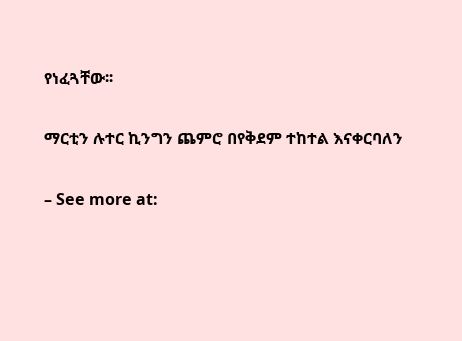የነፈጓቸው፡፡

ማርቲን ሉተር ኪንግን ጨምሮ በየቅደም ተከተል እናቀርባለን

– See more at: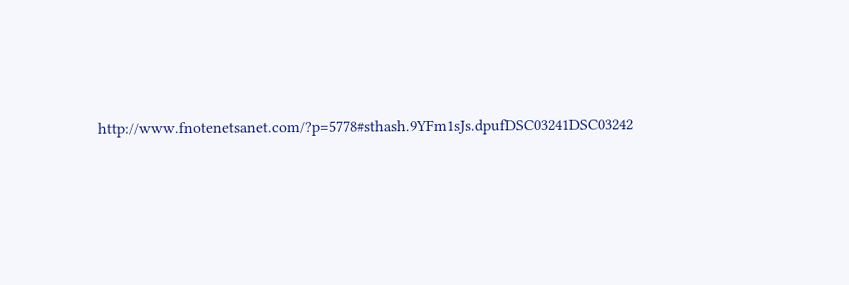http://www.fnotenetsanet.com/?p=5778#sthash.9YFm1sJs.dpufDSC03241DSC03242